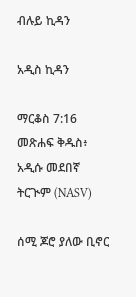ብሉይ ኪዳን

አዲስ ኪዳን

ማርቆስ 7:16 መጽሐፍ ቅዱስ፥ አዲሱ መደበኛ ትርጒም (NASV)

ሰሚ ጆሮ ያለው ቢኖር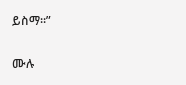ይስማ።”

ሙሉ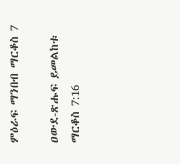ምዕራፍ ማንበብ ማርቆስ 7

ዐውደ-ጽሑፍ ይመልከቱ ማርቆስ 7:16